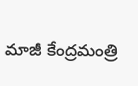మాజీ కేంద్రమంత్రి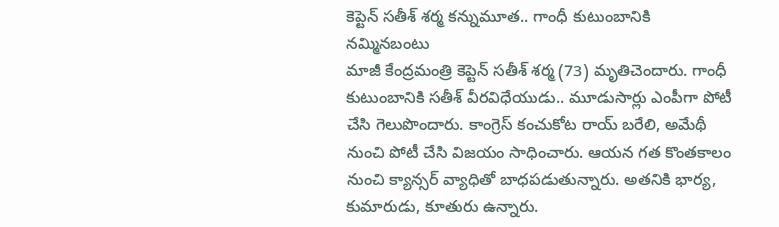కెప్టెన్ సతీశ్ శర్మ కన్నుమూత.. గాంధీ కుటుంబానికి నమ్మినబంటు
మాజీ కేంద్రమంత్రి కెప్టెన్ సతీశ్ శర్మ (73) మృతిచెందారు. గాంధీ కుటుంబానికి సతీశ్ వీరవిధేయుడు.. మూడుసార్లు ఎంపీగా పోటీ చేసి గెలుపొందారు. కాంగ్రెస్ కంచుకోట రాయ్ బరేలి, అమేథీ నుంచి పోటీ చేసి విజయం సాధించారు. ఆయన గత కొంతకాలం నుంచి క్యాన్సర్ వ్యాధితో బాధపడుతున్నారు. అతనికి భార్య, కుమారుడు, కూతురు ఉన్నారు.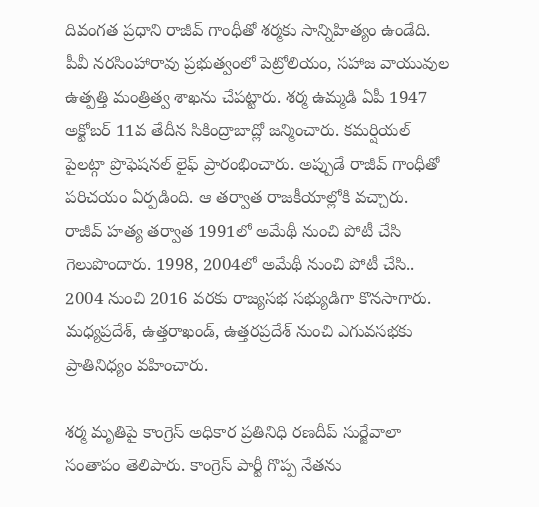దివంగత ప్రధాని రాజీవ్ గాంధీతో శర్మకు సాన్నిహిత్యం ఉండేది. పీవీ నరసింహారావు ప్రభుత్వంలో పెట్రోలియం, సహాజ వాయువుల ఉత్పత్తి మంత్రిత్వ శాఖను చేపట్టారు. శర్మ ఉమ్మడి ఏపీ 1947 అక్టోబర్ 11వ తేదీన సికింద్రాబాద్లో జన్మించారు. కమర్షియల్ పైలట్గా ప్రొఫెషనల్ లైఫ్ ప్రారంభించారు. అప్పుడే రాజీవ్ గాంధీతో పరిచయం ఏర్పడింది. ఆ తర్వాత రాజకీయాల్లోకి వచ్చారు. రాజీవ్ హత్య తర్వాత 1991లో అమేథీ నుంచి పోటీ చేసి గెలుపొందారు. 1998, 2004లో అమేథీ నుంచి పోటీ చేసి.. 2004 నుంచి 2016 వరకు రాజ్యసభ సభ్యుడిగా కొనసాగారు. మధ్యప్రదేశ్, ఉత్తరాఖండ్, ఉత్తరప్రదేశ్ నుంచి ఎగువసభకు ప్రాతినిధ్యం వహించారు.

శర్మ మృతిపై కాంగ్రెస్ అధికార ప్రతినిధి రణదీప్ సుర్జేవాలా సంతాపం తెలిపారు. కాంగ్రెస్ పార్టీ గొప్ప నేతను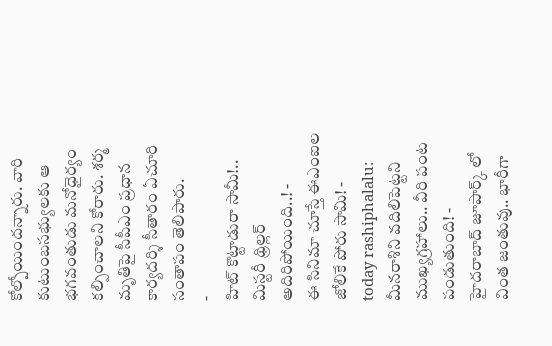కోల్పోయిందన్నారు. వారి కుటుంబసభ్యులకు ఆ భగవంతుడు మనోధైర్యం కల్పించాలని కోరారు. శర్మ మృతిపై సీపీఎం ప్రధాన కార్యదర్శి సీతారం ఏచూరి సంతాపం తెలిపారు.
-
హిట్ కొట్టాడురా సామీ!.. మిస్టరీ థ్రిల్లర్ అదిరిపోయింది..! -
ఈ సినిమా చూస్తే ఈఎంఐల జోలికే పోరు సామి! -
today rashiphalalu: మీనరాశిని వదిలిపెట్టని ముఖ్యగ్రహాలు.. వీరి పంట పండుతుంది! -
హైదరాబాద్ జూపార్క్ లో వింత జంతువు.. భారీగా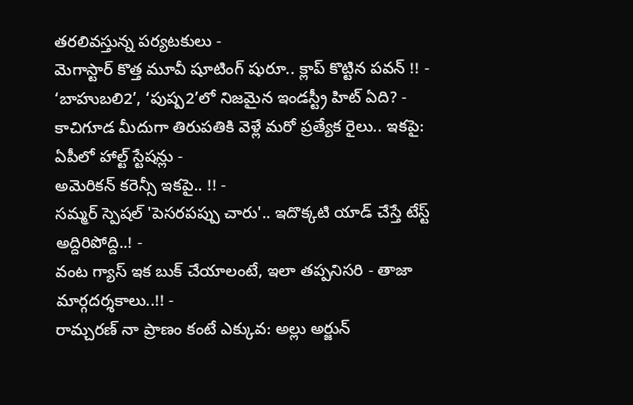తరలివస్తున్న పర్యటకులు -
మెగాస్టార్ కొత్త మూవీ షూటింగ్ షురూ.. క్లాప్ కొట్టిన పవన్ !! -
‘బాహుబలి2’, ‘పుష్ప2’లో నిజమైన ఇండస్ట్రీ హిట్ ఏది? -
కాచిగూడ మీదుగా తిరుపతికి వెళ్లే మరో ప్రత్యేక రైలు.. ఇకపై: ఏపీలో హాల్ట్ స్టేషన్లు -
అమెరికన్ కరెన్సీ ఇకపై.. !! -
సమ్మర్ స్పెషల్ 'పెసరపప్పు చారు'.. ఇదొక్కటి యాడ్ చేస్తే టేస్ట్ అద్దిరిపోద్ది..! -
వంట గ్యాస్ ఇక బుక్ చేయాలంటే, ఇలా తప్పనిసరి - తాజా మార్గదర్శకాలు..!! -
రామ్చరణ్ నా ప్రాణం కంటే ఎక్కువ: అల్లు అర్జున్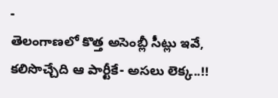-
తెలంగాణలో కొత్త అసెంబ్లీ సీట్లు ఇవే, కలిసొచ్చేది ఆ పార్టీకే- అసలు లెక్క..!!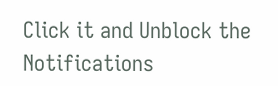Click it and Unblock the Notifications